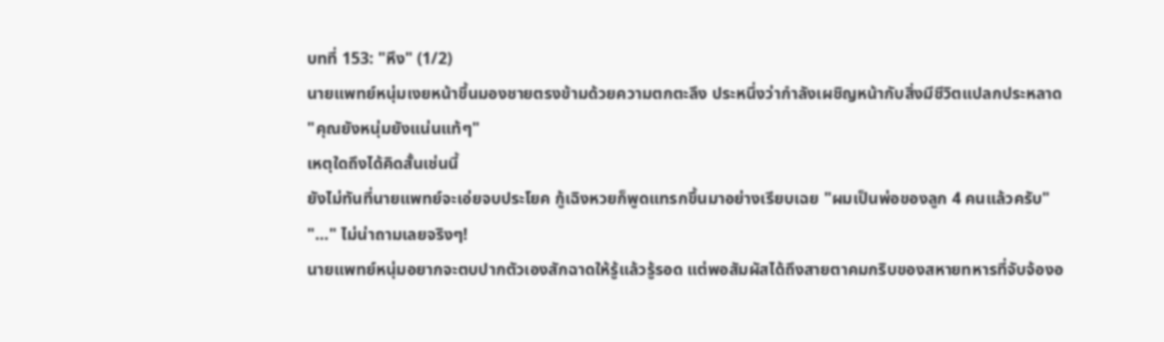บทที่ 153: "หึง" (1/2)
นายแพทย์หนุ่มเงยหน้าขึ้นมองชายตรงข้ามด้วยความตกตะลึง ประหนึ่งว่ากำลังเผชิญหน้ากับสิ่งมีชีวิตแปลกประหลาด
"คุณยังหนุ่มยังแน่นแท้ๆ"
เหตุใดถึงได้คิดสั้นเช่นนี้
ยังไม่ทันที่นายแพทย์จะเอ่ยจบประโยค กู้เฉิงหวยก็พูดแทรกขึ้นมาอย่างเรียบเฉย "ผมเป็นพ่อของลูก 4 คนแล้วครับ"
"…" ไม่น่าถามเลยจริงๆ!
นายแพทย์หนุ่มอยากจะตบปากตัวเองสักฉาดให้รู้แล้วรู้รอด แต่พอสัมผัสได้ถึงสายตาคมกริบของสหายทหารที่จับจ้องอ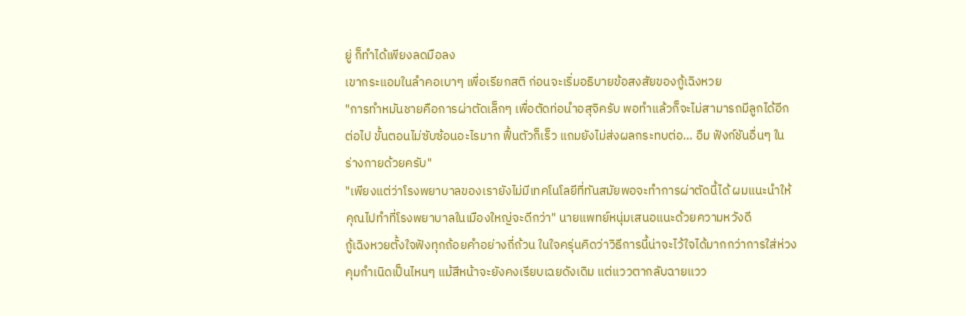ยู่ ก็ทำได้เพียงลดมือลง
เขากระแอมในลำคอเบาๆ เพื่อเรียกสติ ก่อนจะเริ่มอธิบายข้อสงสัยของกู้เฉิงหวย
"การทำหมันชายคือการผ่าตัดเล็กๆ เพื่อตัดท่อนำอสุจิครับ พอทำแล้วก็จะไม่สามารถมีลูกได้อีกต่อไป ขั้นตอนไม่ซับซ้อนอะไรมาก ฟื้นตัวก็เร็ว แถมยังไม่ส่งผลกระทบต่อ… อืม ฟังก์ชันอื่นๆ ในร่างกายด้วยครับ"
"เพียงแต่ว่าโรงพยาบาลของเรายังไม่มีเทคโนโลยีที่ทันสมัยพอจะทำการผ่าตัดนี้ได้ ผมแนะนำให้คุณไปทำที่โรงพยาบาลในเมืองใหญ่จะดีกว่า" นายแพทย์หนุ่มเสนอแนะด้วยความหวังดี
กู้เฉิงหวยตั้งใจฟังทุกถ้อยคำอย่างถี่ถ้วน ในใจครุ่นคิดว่าวิธีการนี้น่าจะไว้ใจได้มากกว่าการใส่ห่วงคุมกำเนิดเป็นไหนๆ แม้สีหน้าจะยังคงเรียบเฉยดังเดิม แต่แววตากลับฉายแวว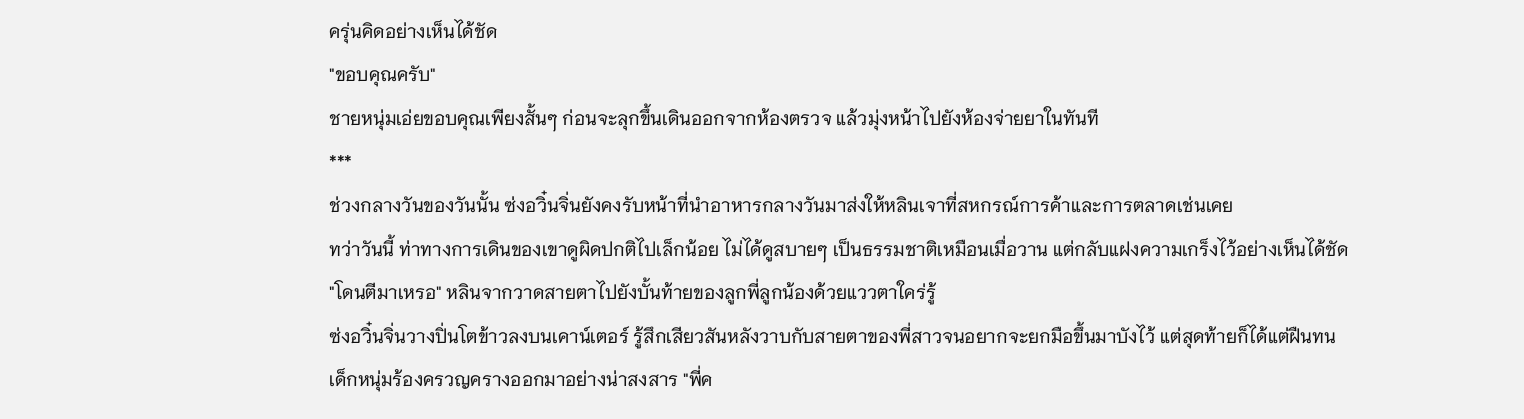ครุ่นคิดอย่างเห็นได้ชัด
"ขอบคุณครับ"
ชายหนุ่มเอ่ยขอบคุณเพียงสั้นๆ ก่อนจะลุกขึ้นเดินออกจากห้องตรวจ แล้วมุ่งหน้าไปยังห้องจ่ายยาในทันที
***
ช่วงกลางวันของวันนั้น ซ่งอวิ๋นจิ่นยังคงรับหน้าที่นำอาหารกลางวันมาส่งให้หลินเจาที่สหกรณ์การค้าและการตลาดเช่นเคย
ทว่าวันนี้ ท่าทางการเดินของเขาดูผิดปกติไปเล็กน้อย ไม่ได้ดูสบายๆ เป็นธรรมชาติเหมือนเมื่อวาน แต่กลับแฝงความเกร็งไว้อย่างเห็นได้ชัด
"โดนตีมาเหรอ" หลินจากวาดสายตาไปยังบั้นท้ายของลูกพี่ลูกน้องด้วยแววตาใคร่รู้
ซ่งอวิ๋นจิ่นวางปิ่นโตข้าวลงบนเคาน์เตอร์ รู้สึกเสียวสันหลังวาบกับสายตาของพี่สาวจนอยากจะยกมือขึ้นมาบังไว้ แต่สุดท้ายก็ได้แต่ฝืนทน
เด็กหนุ่มร้องครวญครางออกมาอย่างน่าสงสาร "พี่ค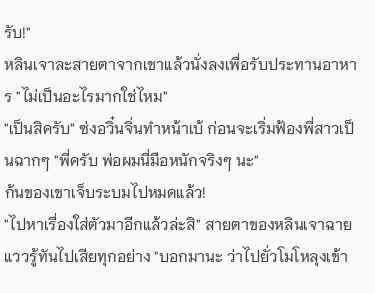รับ!"
หลินเจาละสายตาจากเขาแล้วนั่งลงเพื่อรับประทานอาหาร "ไม่เป็นอะไรมากใช่ไหม"
"เป็นสิครับ" ซ่งอวิ๋นจิ่นทำหน้าเบ้ ก่อนจะเริ่มฟ้องพี่สาวเป็นฉากๆ "พี่ครับ พ่อผมนี่มือหนักจริงๆ นะ"
ก้นของเขาเจ็บระบมไปหมดแล้ว!
"ไปหาเรื่องใส่ตัวมาอีกแล้วล่ะสิ" สายตาของหลินเจาฉายแววรู้ทันไปเสียทุกอย่าง "บอกมานะ ว่าไปยั่วโมโหลุงเข้า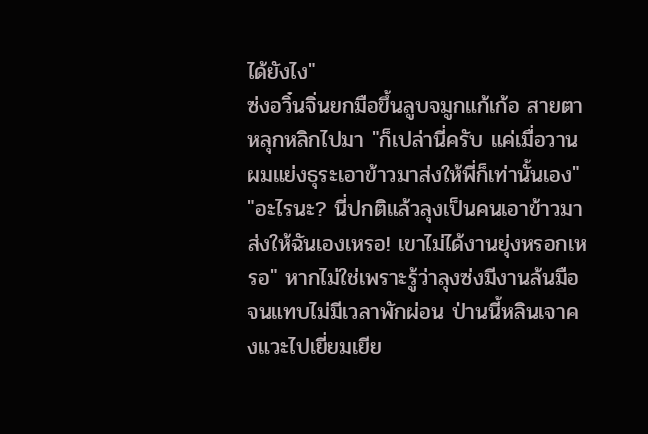ได้ยังไง"
ซ่งอวิ๋นจิ่นยกมือขึ้นลูบจมูกแก้เก้อ สายตาหลุกหลิกไปมา "ก็เปล่านี่ครับ แค่เมื่อวานผมแย่งธุระเอาข้าวมาส่งให้พี่ก็เท่านั้นเอง"
"อะไรนะ? นี่ปกติแล้วลุงเป็นคนเอาข้าวมาส่งให้ฉันเองเหรอ! เขาไม่ได้งานยุ่งหรอกเหรอ" หากไม่ใช่เพราะรู้ว่าลุงซ่งมีงานล้นมือจนแทบไม่มีเวลาพักผ่อน ป่านนี้หลินเจาคงแวะไปเยี่ยมเยีย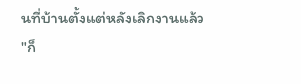นที่บ้านตั้งแต่หลังเลิกงานแล้ว
"ก็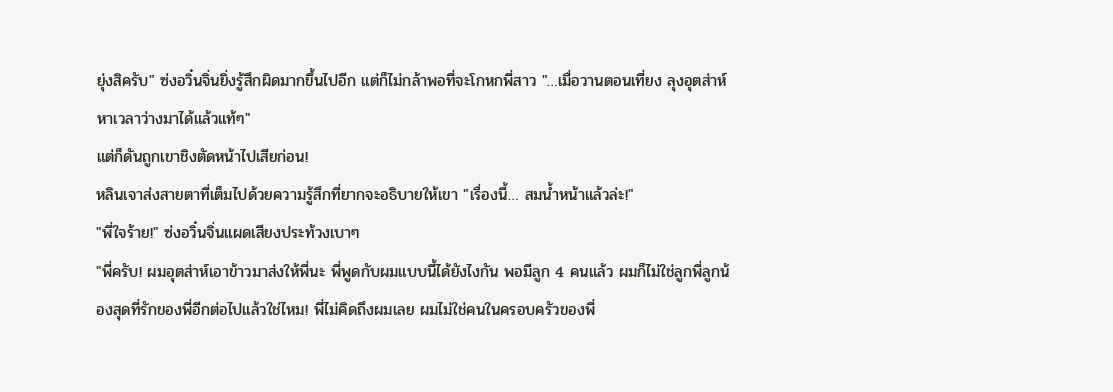ยุ่งสิครับ" ซ่งอวิ๋นจิ่นยิ่งรู้สึกผิดมากขึ้นไปอีก แต่ก็ไม่กล้าพอที่จะโกหกพี่สาว "…เมื่อวานตอนเที่ยง ลุงอุตส่าห์หาเวลาว่างมาได้แล้วแท้ๆ"
แต่ก็ดันถูกเขาชิงตัดหน้าไปเสียก่อน!
หลินเจาส่งสายตาที่เต็มไปด้วยความรู้สึกที่ยากจะอธิบายให้เขา "เรื่องนี้… สมน้ำหน้าแล้วล่ะ!"
"พี่ใจร้าย!" ซ่งอวิ๋นจิ่นแผดเสียงประท้วงเบาๆ
"พี่ครับ! ผมอุตส่าห์เอาข้าวมาส่งให้พี่นะ พี่พูดกับผมแบบนี้ได้ยังไงกัน พอมีลูก 4 คนแล้ว ผมก็ไม่ใช่ลูกพี่ลูกน้องสุดที่รักของพี่อีกต่อไปแล้วใช่ไหม! พี่ไม่คิดถึงผมเลย ผมไม่ใช่คนในครอบครัวของพี่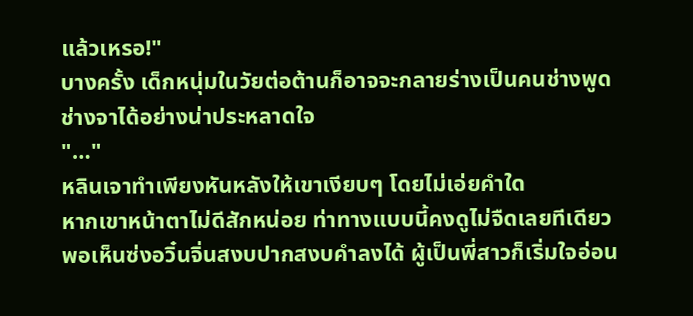แล้วเหรอ!"
บางครั้ง เด็กหนุ่มในวัยต่อต้านก็อาจจะกลายร่างเป็นคนช่างพูดช่างจาได้อย่างน่าประหลาดใจ
"…"
หลินเจาทำเพียงหันหลังให้เขาเงียบๆ โดยไม่เอ่ยคำใด
หากเขาหน้าตาไม่ดีสักหน่อย ท่าทางแบบนี้คงดูไม่จืดเลยทีเดียว
พอเห็นซ่งอวิ๋นจิ่นสงบปากสงบคำลงได้ ผู้เป็นพี่สาวก็เริ่มใจอ่อน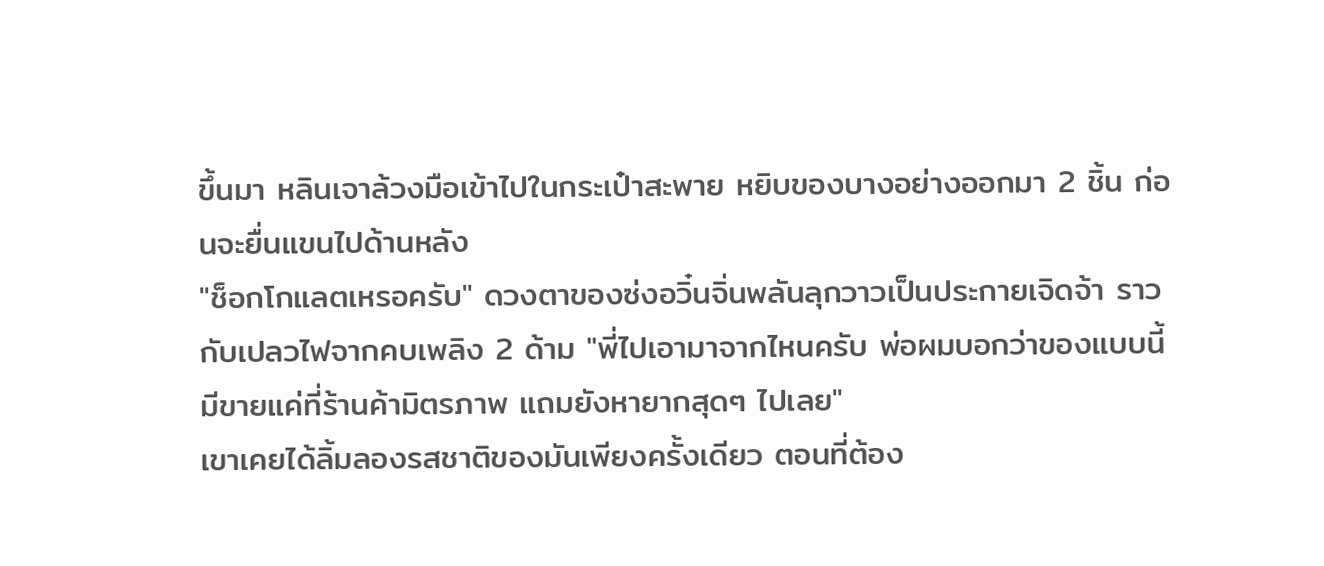ขึ้นมา หลินเจาล้วงมือเข้าไปในกระเป๋าสะพาย หยิบของบางอย่างออกมา 2 ชิ้น ก่อนจะยื่นแขนไปด้านหลัง
"ช็อกโกแลตเหรอครับ" ดวงตาของซ่งอวิ๋นจิ่นพลันลุกวาวเป็นประกายเจิดจ้า ราวกับเปลวไฟจากคบเพลิง 2 ด้าม "พี่ไปเอามาจากไหนครับ พ่อผมบอกว่าของแบบนี้มีขายแค่ที่ร้านค้ามิตรภาพ แถมยังหายากสุดๆ ไปเลย"
เขาเคยได้ลิ้มลองรสชาติของมันเพียงครั้งเดียว ตอนที่ต้อง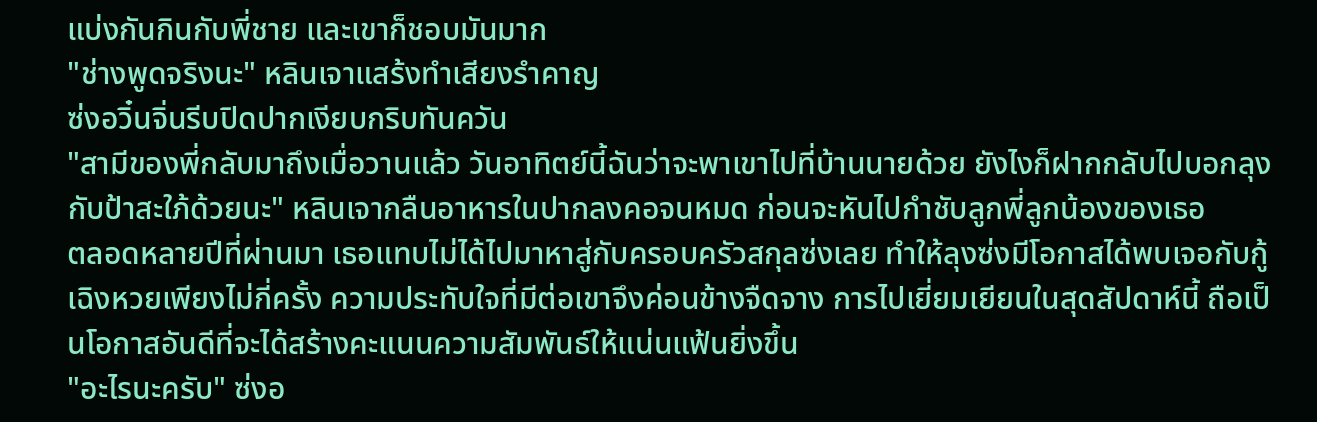แบ่งกันกินกับพี่ชาย และเขาก็ชอบมันมาก
"ช่างพูดจริงนะ" หลินเจาแสร้งทำเสียงรำคาญ
ซ่งอวิ๋นจิ่นรีบปิดปากเงียบกริบทันควัน
"สามีของพี่กลับมาถึงเมื่อวานแล้ว วันอาทิตย์นี้ฉันว่าจะพาเขาไปที่บ้านนายด้วย ยังไงก็ฝากกลับไปบอกลุงกับป้าสะใภ้ด้วยนะ" หลินเจากลืนอาหารในปากลงคอจนหมด ก่อนจะหันไปกำชับลูกพี่ลูกน้องของเธอ
ตลอดหลายปีที่ผ่านมา เธอแทบไม่ได้ไปมาหาสู่กับครอบครัวสกุลซ่งเลย ทำให้ลุงซ่งมีโอกาสได้พบเจอกับกู้เฉิงหวยเพียงไม่กี่ครั้ง ความประทับใจที่มีต่อเขาจึงค่อนข้างจืดจาง การไปเยี่ยมเยียนในสุดสัปดาห์นี้ ถือเป็นโอกาสอันดีที่จะได้สร้างคะแนนความสัมพันธ์ให้แน่นแฟ้นยิ่งขึ้น
"อะไรนะครับ" ซ่งอ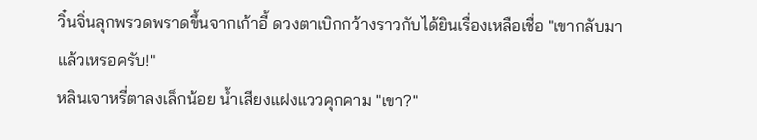วิ๋นจิ่นลุกพรวดพราดขึ้นจากเก้าอี้ ดวงตาเบิกกว้างราวกับได้ยินเรื่องเหลือเชื่อ "เขากลับมาแล้วเหรอครับ!"
หลินเจาหรี่ตาลงเล็กน้อย น้ำเสียงแฝงแววคุกคาม "เขา?"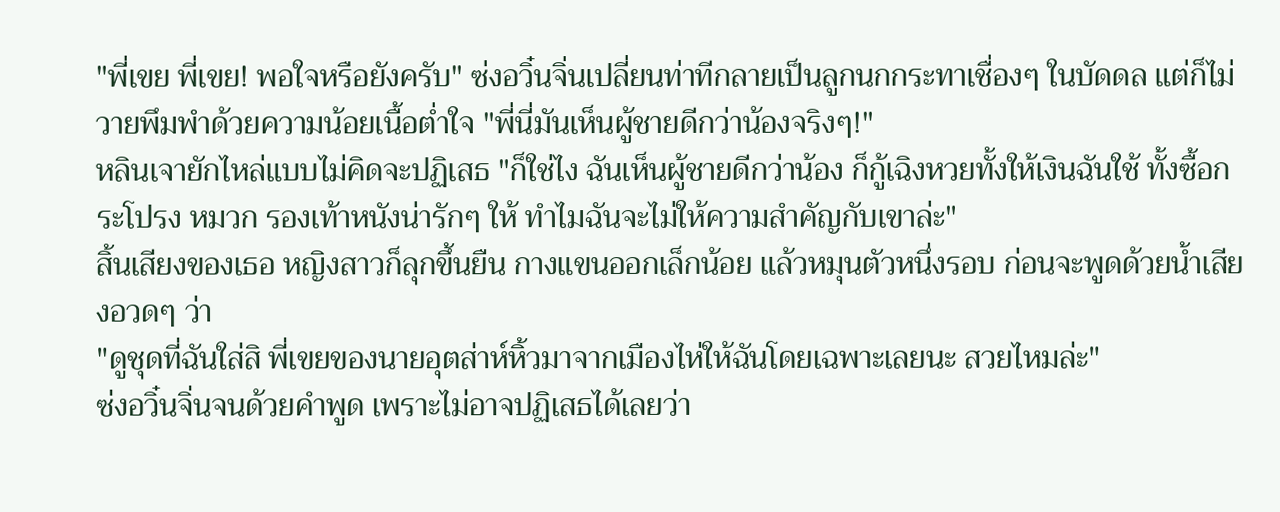"พี่เขย พี่เขย! พอใจหรือยังครับ" ซ่งอวิ๋นจิ่นเปลี่ยนท่าทีกลายเป็นลูกนกกระทาเชื่องๆ ในบัดดล แต่ก็ไม่วายพึมพำด้วยความน้อยเนื้อต่ำใจ "พี่นี่มันเห็นผู้ชายดีกว่าน้องจริงๆ!"
หลินเจายักไหล่แบบไม่คิดจะปฏิเสธ "ก็ใช่ไง ฉันเห็นผู้ชายดีกว่าน้อง ก็กู้เฉิงหวยทั้งให้เงินฉันใช้ ทั้งซื้อกระโปรง หมวก รองเท้าหนังน่ารักๆ ให้ ทำไมฉันจะไม่ให้ความสำคัญกับเขาล่ะ"
สิ้นเสียงของเธอ หญิงสาวก็ลุกขึ้นยืน กางแขนออกเล็กน้อย แล้วหมุนตัวหนึ่งรอบ ก่อนจะพูดด้วยน้ำเสียงอวดๆ ว่า
"ดูชุดที่ฉันใส่สิ พี่เขยของนายอุตส่าห์หิ้วมาจากเมืองไห่ให้ฉันโดยเฉพาะเลยนะ สวยไหมล่ะ"
ซ่งอวิ๋นจิ่นจนด้วยคำพูด เพราะไม่อาจปฏิเสธได้เลยว่า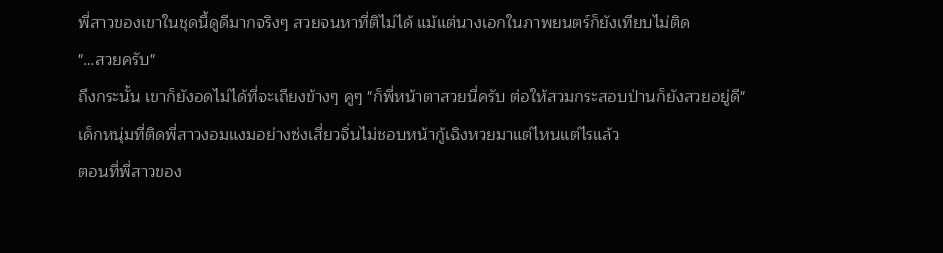พี่สาวของเขาในชุดนี้ดูดีมากจริงๆ สวยจนหาที่ติไม่ได้ แม้แต่นางเอกในภาพยนตร์ก็ยังเทียบไม่ติด
"…สวยครับ"
ถึงกระนั้น เขาก็ยังอดไม่ได้ที่จะเถียงข้างๆ คูๆ "ก็พี่หน้าตาสวยนี่ครับ ต่อให้สวมกระสอบป่านก็ยังสวยอยู่ดี"
เด็กหนุ่มที่ติดพี่สาวงอมแงมอย่างซ่งเสี่ยวจิ่นไม่ชอบหน้ากู้เฉิงหวยมาแต่ไหนแต่ไรแล้ว
ตอนที่พี่สาวของ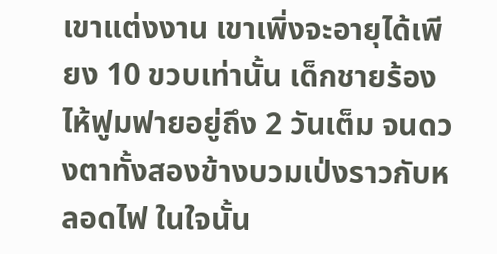เขาแต่งงาน เขาเพิ่งจะอายุได้เพียง 10 ขวบเท่านั้น เด็กชายร้องไห้ฟูมฟายอยู่ถึง 2 วันเต็ม จนดวงตาทั้งสองข้างบวมเป่งราวกับหลอดไฟ ในใจนั้น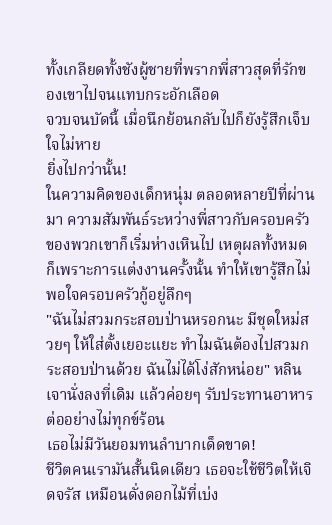ทั้งเกลียดทั้งชังผู้ชายที่พรากพี่สาวสุดที่รักของเขาไปจนแทบกระอักเลือด
จวบจนบัดนี้ เมื่อนึกย้อนกลับไปก็ยังรู้สึกเจ็บใจไม่หาย
ยิ่งไปกว่านั้น!
ในความคิดของเด็กหนุ่ม ตลอดหลายปีที่ผ่านมา ความสัมพันธ์ระหว่างพี่สาวกับครอบครัวของพวกเขาก็เริ่มห่างเหินไป เหตุผลทั้งหมดก็เพราะการแต่งงานครั้งนั้น ทำให้เขารู้สึกไม่พอใจครอบครัวกู้อยู่ลึกๆ
"ฉันไม่สวมกระสอบป่านหรอกนะ มีชุดใหม่สวยๆ ให้ใส่ตั้งเยอะแยะ ทำไมฉันต้องไปสวมกระสอบป่านด้วย ฉันไม่ได้โง่สักหน่อย" หลินเจานั่งลงที่เดิม แล้วค่อยๆ รับประทานอาหารต่ออย่างไม่ทุกข์ร้อน
เธอไม่มีวันยอมทนลำบากเด็ดขาด!
ชีวิตคนเรามันสั้นนิดเดียว เธอจะใช้ชีวิตให้เจิดจรัส เหมือนดั่งดอกไม้ที่เบ่ง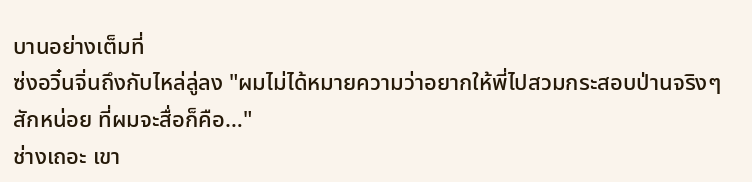บานอย่างเต็มที่
ซ่งอวิ๋นจิ่นถึงกับไหล่ลู่ลง "ผมไม่ได้หมายความว่าอยากให้พี่ไปสวมกระสอบป่านจริงๆ สักหน่อย ที่ผมจะสื่อก็คือ…"
ช่างเถอะ เขา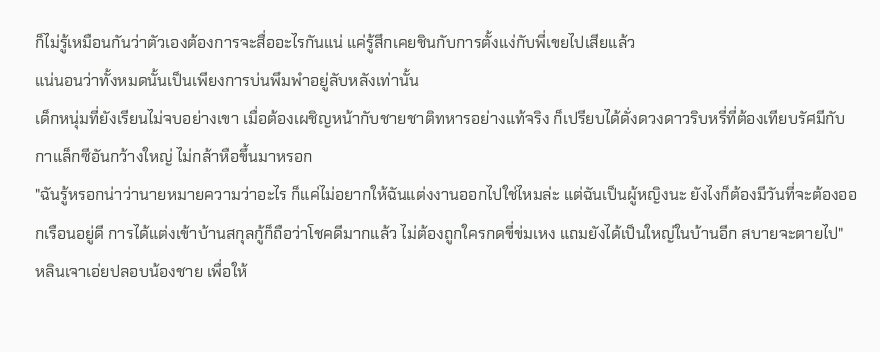ก็ไม่รู้เหมือนกันว่าตัวเองต้องการจะสื่ออะไรกันแน่ แค่รู้สึกเคยชินกับการตั้งแง่กับพี่เขยไปเสียแล้ว
แน่นอนว่าทั้งหมดนั้นเป็นเพียงการบ่นพึมพำอยู่ลับหลังเท่านั้น
เด็กหนุ่มที่ยังเรียนไม่จบอย่างเขา เมื่อต้องเผชิญหน้ากับชายชาติทหารอย่างแท้จริง ก็เปรียบได้ดั่งดวงดาวริบหรี่ที่ต้องเทียบรัศมีกับกาแล็กซีอันกว้างใหญ่ ไม่กล้าหือขึ้นมาหรอก
"ฉันรู้หรอกน่าว่านายหมายความว่าอะไร ก็แค่ไม่อยากให้ฉันแต่งงานออกไปใช่ไหมล่ะ แต่ฉันเป็นผู้หญิงนะ ยังไงก็ต้องมีวันที่จะต้องออกเรือนอยู่ดี การได้แต่งเข้าบ้านสกุลกู้ก็ถือว่าโชคดีมากแล้ว ไม่ต้องถูกใครกดขี่ข่มเหง แถมยังได้เป็นใหญ่ในบ้านอีก สบายจะตายไป" หลินเจาเอ่ยปลอบน้องชาย เพื่อให้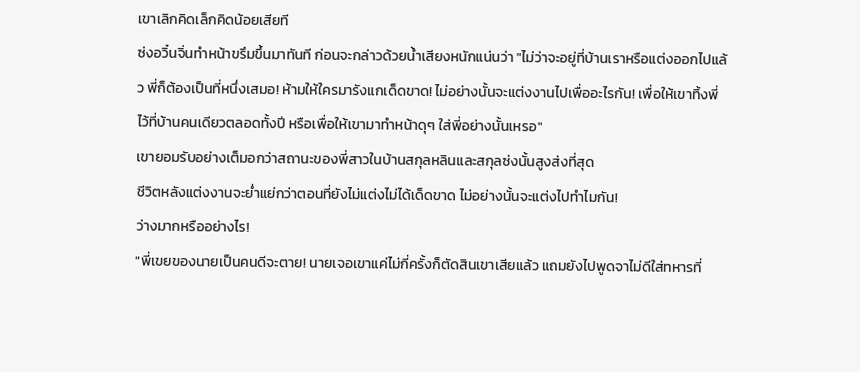เขาเลิกคิดเล็กคิดน้อยเสียที
ซ่งอวิ๋นจิ่นทำหน้าขรึมขึ้นมาทันที ก่อนจะกล่าวด้วยน้ำเสียงหนักแน่นว่า "ไม่ว่าจะอยู่ที่บ้านเราหรือแต่งออกไปแล้ว พี่ก็ต้องเป็นที่หนึ่งเสมอ! ห้ามให้ใครมารังแกเด็ดขาด! ไม่อย่างนั้นจะแต่งงานไปเพื่ออะไรกัน! เพื่อให้เขาทิ้งพี่ไว้ที่บ้านคนเดียวตลอดทั้งปี หรือเพื่อให้เขามาทำหน้าดุๆ ใส่พี่อย่างนั้นเหรอ"
เขายอมรับอย่างเต็มอกว่าสถานะของพี่สาวในบ้านสกุลหลินและสกุลซ่งนั้นสูงส่งที่สุด
ชีวิตหลังแต่งงานจะย่ำแย่กว่าตอนที่ยังไม่แต่งไม่ได้เด็ดขาด ไม่อย่างนั้นจะแต่งไปทำไมกัน!
ว่างมากหรืออย่างไร!
"พี่เขยของนายเป็นคนดีจะตาย! นายเจอเขาแค่ไม่กี่ครั้งก็ตัดสินเขาเสียแล้ว แถมยังไปพูดจาไม่ดีใส่ทหารที่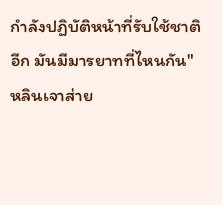กำลังปฏิบัติหน้าที่รับใช้ชาติอีก มันมีมารยาทที่ไหนกัน" หลินเจาส่าย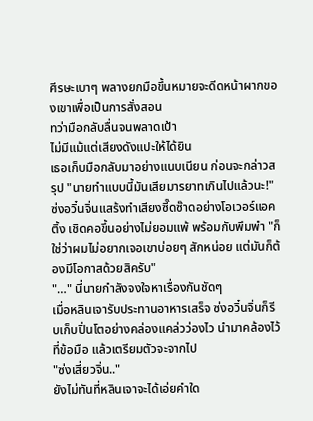ศีรษะเบาๆ พลางยกมือขึ้นหมายจะดีดหน้าผากของเขาเพื่อเป็นการสั่งสอน
ทว่ามือกลับลื่นจนพลาดเป้า
ไม่มีแม้แต่เสียงดังแปะให้ได้ยิน
เธอเก็บมือกลับมาอย่างแนบเนียน ก่อนจะกล่าวสรุป "นายทำแบบนี้มันเสียมารยาทเกินไปแล้วนะ!"
ซ่งอวิ๋นจิ่นแสร้งทำเสียงซี๊ดซ๊าดอย่างโอเวอร์แอคติ้ง เชิดคอขึ้นอย่างไม่ยอมแพ้ พร้อมกับพึมพำ "ก็ใช่ว่าผมไม่อยากเจอเขาบ่อยๆ สักหน่อย แต่มันก็ต้องมีโอกาสด้วยสิครับ"
"…" นี่นายกำลังจงใจหาเรื่องกันชัดๆ
เมื่อหลินเจารับประทานอาหารเสร็จ ซ่งอวิ๋นจิ่นก็รีบเก็บปิ่นโตอย่างคล่องแคล่วว่องไว นำมาคล้องไว้ที่ข้อมือ แล้วเตรียมตัวจะจากไป
"ซ่งเสี่ยวจิ่น.."
ยังไม่ทันที่หลินเจาจะได้เอ่ยคำใด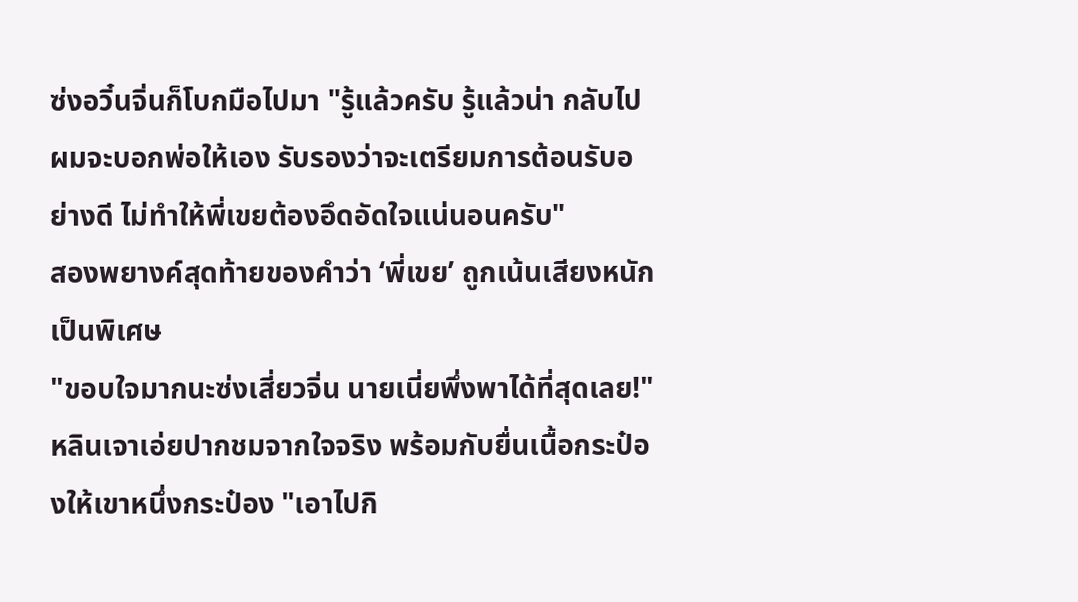ซ่งอวิ๋นจิ่นก็โบกมือไปมา "รู้แล้วครับ รู้แล้วน่า กลับไปผมจะบอกพ่อให้เอง รับรองว่าจะเตรียมการต้อนรับอย่างดี ไม่ทำให้พี่เขยต้องอึดอัดใจแน่นอนครับ"
สองพยางค์สุดท้ายของคำว่า ‘พี่เขย’ ถูกเน้นเสียงหนักเป็นพิเศษ
"ขอบใจมากนะซ่งเสี่ยวจิ่น นายเนี่ยพึ่งพาได้ที่สุดเลย!" หลินเจาเอ่ยปากชมจากใจจริง พร้อมกับยื่นเนื้อกระป๋องให้เขาหนึ่งกระป๋อง "เอาไปกิ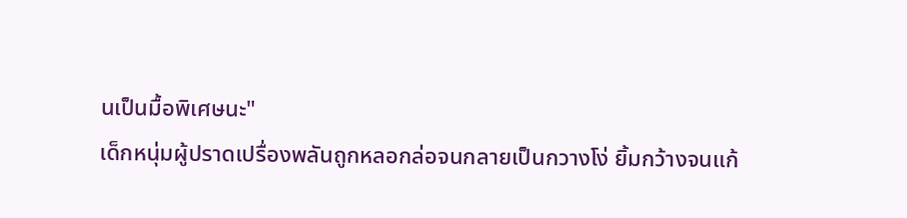นเป็นมื้อพิเศษนะ"
เด็กหนุ่มผู้ปราดเปรื่องพลันถูกหลอกล่อจนกลายเป็นกวางโง่ ยิ้มกว้างจนแก้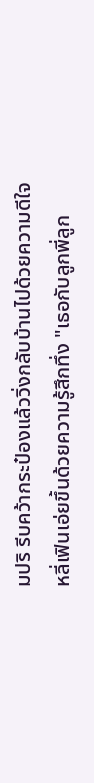มปริ รีบคว้ากระป๋องแล้ววิ่งกลับบ้านไปด้วยความดีใจ
หลี่เฟินเอ่ยขึ้นด้วยความรู้สึกทึ่ง "เธอกับลูกพี่ลูก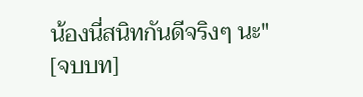น้องนี่สนิทกันดีจริงๆ นะ"
[จบบท]